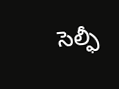సెల్ఫీ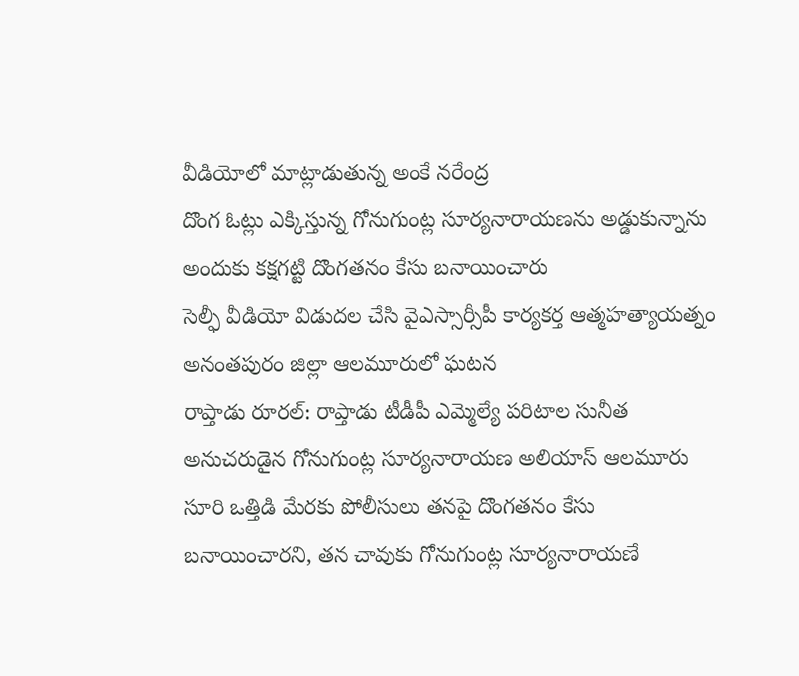వీడియోలో మాట్లాడుతున్న అంకే నరేంద్ర
దొంగ ఓట్లు ఎక్కిస్తున్న గోనుగుంట్ల సూర్యనారాయణను అడ్డుకున్నాను
అందుకు కక్షగట్టి దొంగతనం కేసు బనాయించారు
సెల్ఫీ వీడియో విడుదల చేసి వైఎస్సార్సీపీ కార్యకర్త ఆత్మహత్యాయత్నం
అనంతపురం జిల్లా ఆలమూరులో ఘటన
రాప్తాడు రూరల్: రాప్తాడు టీడీపీ ఎమ్మెల్యే పరిటాల సునీత అనుచరుడైన గోనుగుంట్ల సూర్యనారాయణ అలియాస్ ఆలమూరు సూరి ఒత్తిడి మేరకు పోలీసులు తనపై దొంగతనం కేసు బనాయించారని, తన చావుకు గోనుగుంట్ల సూర్యనారాయణే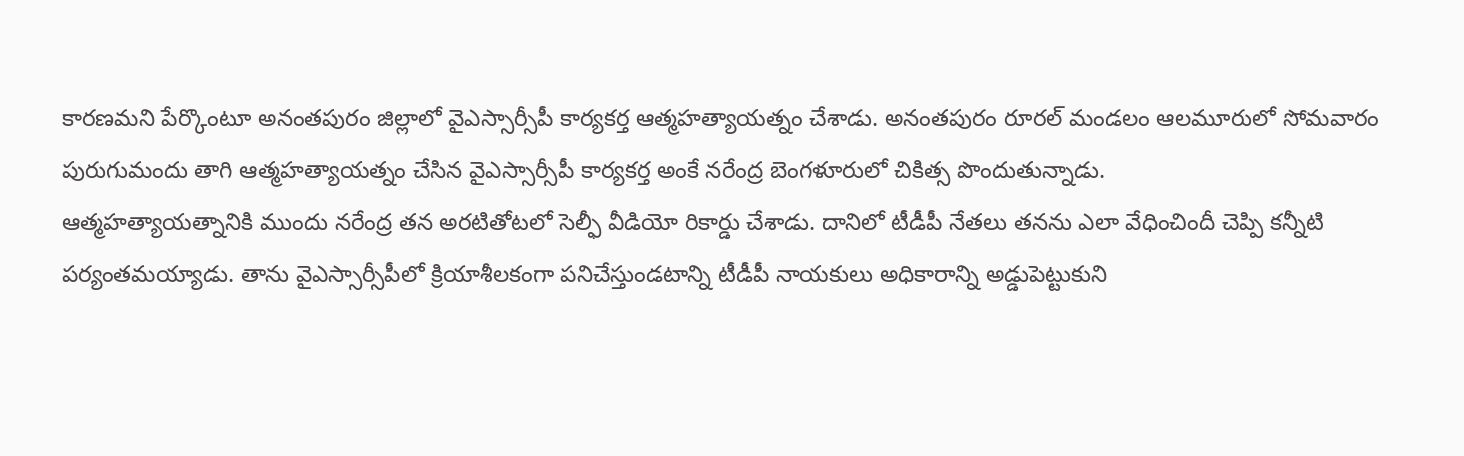కారణమని పేర్కొంటూ అనంతపురం జిల్లాలో వైఎస్సార్సీపీ కార్యకర్త ఆత్మహత్యాయత్నం చేశాడు. అనంతపురం రూరల్ మండలం ఆలమూరులో సోమవారం పురుగుమందు తాగి ఆత్మహత్యాయత్నం చేసిన వైఎస్సార్సీపీ కార్యకర్త అంకే నరేంద్ర బెంగళూరులో చికిత్స పొందుతున్నాడు.
ఆత్మహత్యాయత్నానికి ముందు నరేంద్ర తన అరటితోటలో సెల్ఫీ వీడియో రికార్డు చేశాడు. దానిలో టీడీపీ నేతలు తనను ఎలా వేధించిందీ చెప్పి కన్నీటి పర్యంతమయ్యాడు. తాను వైఎస్సార్సీపీలో క్రియాశీలకంగా పనిచేస్తుండటాన్ని టీడీపీ నాయకులు అధికారాన్ని అడ్డుపెట్టుకుని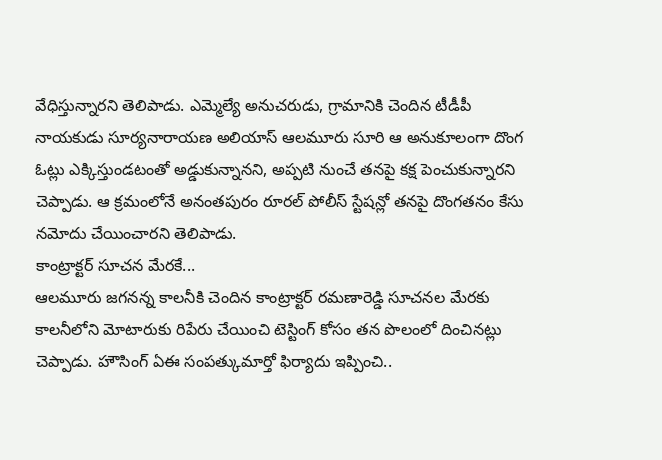వేధిస్తున్నారని తెలిపాడు. ఎమ్మెల్యే అనుచరుడు, గ్రామానికి చెందిన టీడీపీ నాయకుడు సూర్యనారాయణ అలియాస్ ఆలమూరు సూరి ఆ అనుకూలంగా దొంగ ఓట్లు ఎక్కిస్తుండటంతో అడ్డుకున్నానని, అప్పటి నుంచే తనపై కక్ష పెంచుకున్నారని చెప్పాడు. ఆ క్రమంలోనే అనంతపురం రూరల్ పోలీస్ స్టేషన్లో తనపై దొంగతనం కేసు నమోదు చేయించారని తెలిపాడు.
కాంట్రాక్టర్ సూచన మేరకే...
ఆలమూరు జగనన్న కాలనీకి చెందిన కాంట్రాక్టర్ రమణారెడ్డి సూచనల మేరకు కాలనీలోని మోటారుకు రిపేరు చేయించి టెస్టింగ్ కోసం తన పొలంలో దించినట్లు చెప్పాడు. హౌసింగ్ ఏఈ సంపత్కుమార్తో ఫిర్యాదు ఇప్పించి..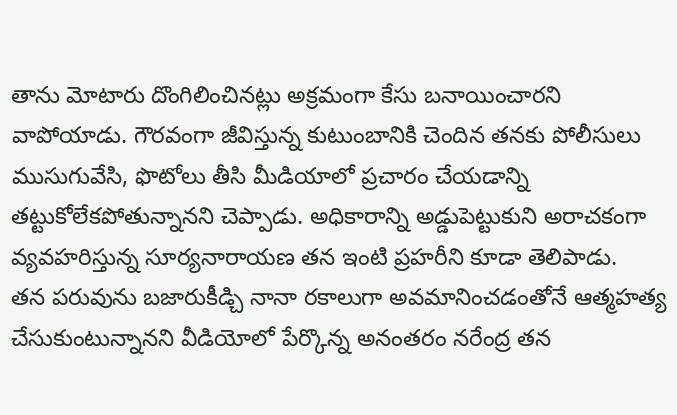తాను మోటారు దొంగిలించినట్లు అక్రమంగా కేసు బనాయించారని వాపోయాడు. గౌరవంగా జీవిస్తున్న కుటుంబానికి చెందిన తనకు పోలీసులు ముసుగువేసి, ఫొటోలు తీసి మీడియాలో ప్రచారం చేయడాన్ని తట్టుకోలేకపోతున్నానని చెప్పాడు. అధికారాన్ని అడ్డుపెట్టుకుని అరాచకంగా వ్యవహరిస్తున్న సూర్యనారాయణ తన ఇంటి ప్రహరీని కూడా తెలిపాడు.
తన పరువును బజారుకీడ్చి నానా రకాలుగా అవమానించడంతోనే ఆత్మహత్య చేసుకుంటున్నానని వీడియోలో పేర్కొన్న అనంతరం నరేంద్ర తన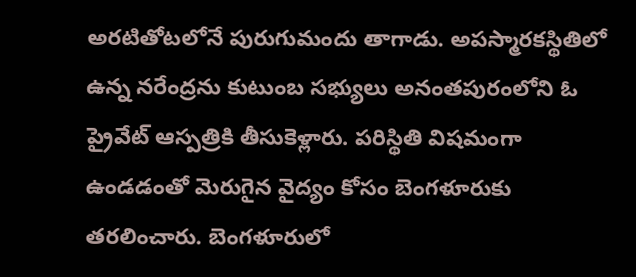అరటితోటలోనే పురుగుమందు తాగాడు. అపస్మారకస్థితిలో ఉన్న నరేంద్రను కుటుంబ సభ్యులు అనంతపురంలోని ఓ ప్రైవేట్ ఆస్పత్రికి తీసుకెళ్లారు. పరిస్థితి విషమంగా ఉండడంతో మెరుగైన వైద్యం కోసం బెంగళూరుకు తరలించారు. బెంగళూరులో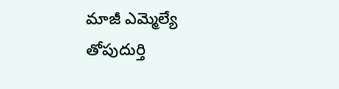మాజీ ఎమ్మెల్యే తోపుదుర్తి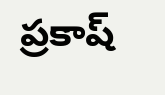ప్రకాష్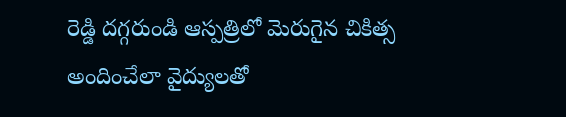రెడ్డి దగ్గరుండి ఆస్పత్రిలో మెరుగైన చికిత్స అందించేలా వైద్యులతో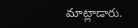మాట్లాడారు.